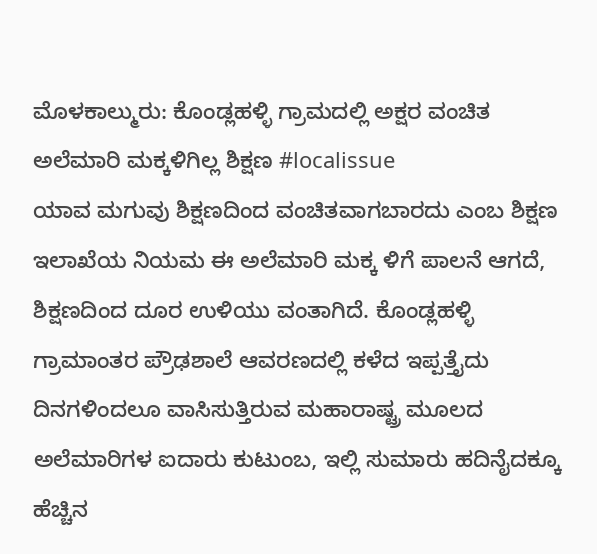ಮೊಳಕಾಲ್ಮುರು: ಕೊಂಡ್ಲಹಳ್ಳಿ ಗ್ರಾಮದಲ್ಲಿ ಅಕ್ಷರ ವಂಚಿತ ಅಲೆಮಾರಿ ಮಕ್ಕಳಿಗಿಲ್ಲ ಶಿಕ್ಷಣ #localissue
ಯಾವ ಮಗುವು ಶಿಕ್ಷಣದಿಂದ ವಂಚಿತವಾಗಬಾರದು ಎಂಬ ಶಿಕ್ಷಣ ಇಲಾಖೆಯ ನಿಯಮ ಈ ಅಲೆಮಾರಿ ಮಕ್ಕ ಳಿಗೆ ಪಾಲನೆ ಆಗದೆ, ಶಿಕ್ಷಣದಿಂದ ದೂರ ಉಳಿಯು ವಂತಾಗಿದೆ. ಕೊಂಡ್ಲಹಳ್ಳಿ ಗ್ರಾಮಾಂತರ ಪ್ರೌಢಶಾಲೆ ಆವರಣದಲ್ಲಿ ಕಳೆದ ಇಪ್ಪತ್ತೈದು ದಿನಗಳಿಂದಲೂ ವಾಸಿಸುತ್ತಿರುವ ಮಹಾರಾಷ್ಟ್ರ ಮೂಲದ ಅಲೆಮಾರಿಗಳ ಐದಾರು ಕುಟುಂಬ, ಇಲ್ಲಿ ಸುಮಾರು ಹದಿನೈದಕ್ಕೂ ಹೆಚ್ಚಿನ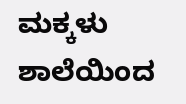ಮಕ್ಕಳು ಶಾಲೆಯಿಂದ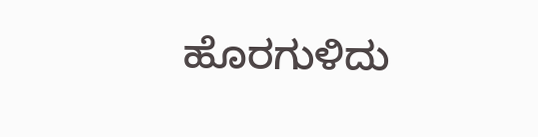ಹೊರಗುಳಿದು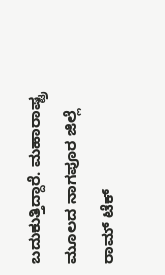ಬದುಕುತ್ತಿದ್ದಾರೆ. ಮಹಾರಾಷ್ಟ್ರ ಮೂಲದ ನಾಗಪೂರ ಜಿಲ್ಲೆ ರಾಮ್ ಟೆಕ್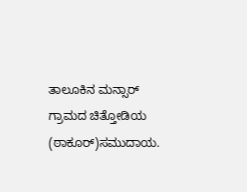ತಾಲೂಕಿನ ಮನ್ಸಾರ್ ಗ್ರಾಮದ ಚಿತ್ತೋಡಿಯ (ಠಾಕೂರ್)ಸಮುದಾಯ.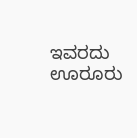ಇವರದು ಊರೂರು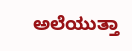ಅಲೆಯುತ್ತಾ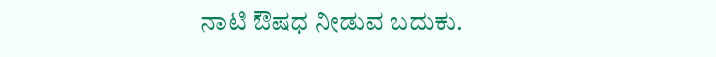ನಾಟಿ ಔಷಧ ನೀಡುವ ಬದುಕು.